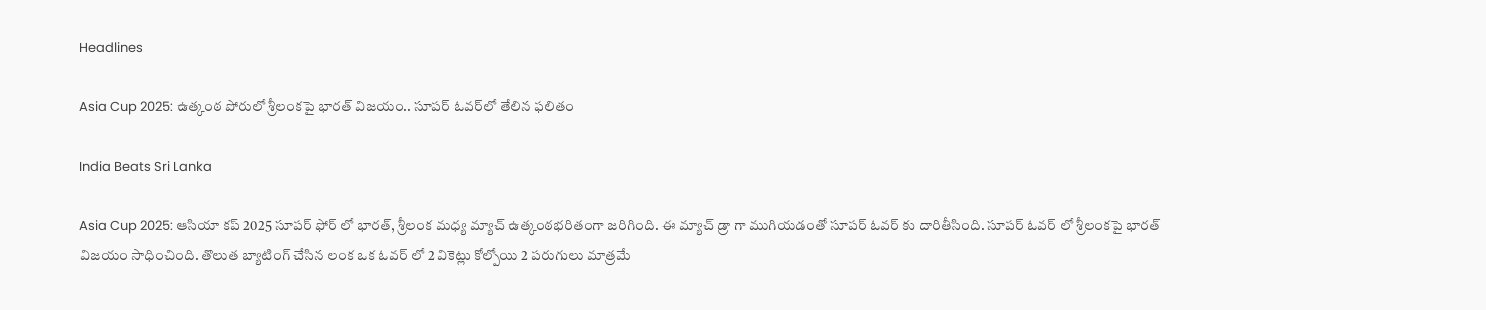Headlines

Asia Cup 2025: ఉత్కంఠ పోరులో శ్రీలంకపై భారత్ విజయం.. సూపర్ ఓవర్‌లో తేలిన ఫలితం

India Beats Sri Lanka

Asia Cup 2025: ఆసియా కప్ 2025 సూపర్ ఫోర్ లో భారత్, శ్రీలంక మధ్య మ్యాచ్ ఉత్కంఠభరితంగా జరిగింది. ఈ మ్యాచ్ డ్రా గా ముగియడంతో సూపర్ ఓవర్ కు దారితీసింది. సూపర్ ఓవర్ లో శ్రీలంకపై భారత్ విజయం సాధించింది. తొలుత బ్యాటింగ్ చేసిన లంక ఒక ఓవర్ లో 2 వికెట్లు కోల్పోయి 2 పరుగులు మాత్రమే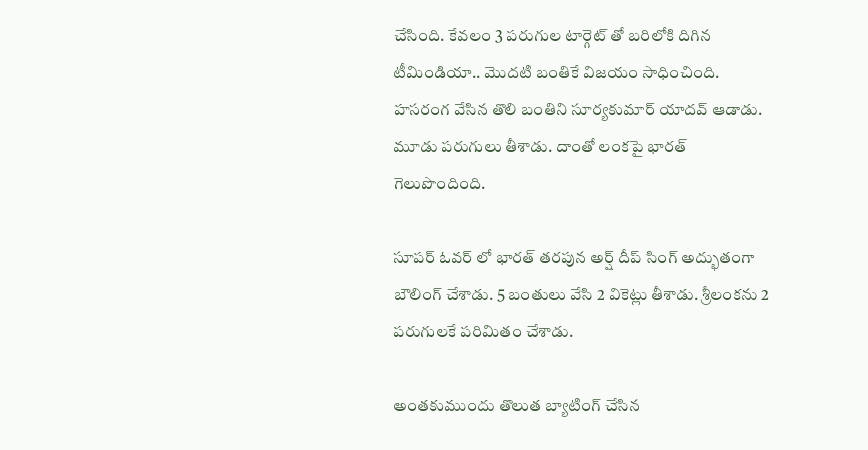చేసింది. కేవలం 3 పరుగుల టార్గెట్ తో బరిలోకి దిగిన టీమిండియా.. మొదటి బంతికే విజయం సాధించింది. హసరంగ వేసిన తొలి బంతిని సూర్యకుమార్ యాదవ్ ఆడాడు. మూడు పరుగులు తీశాడు. దాంతో లంకపై భారత్ గెలుపొందింది.

సూపర్ ఓవర్ లో భారత్ తరపున అర్ష్ దీప్ సింగ్ అద్భుతంగా బౌలింగ్ చేశాడు. 5 బంతులు వేసి 2 వికెట్లు తీశాడు. శ్రీలంకను 2 పరుగులకే పరిమితం చేశాడు.

అంతకుముందు తొలుత బ్యాటింగ్ చేసిన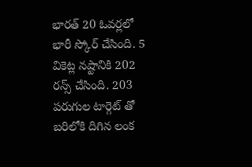భారత్ 20 ఓవర్లలో భారీ స్కోర్ చేసింది. 5 వికెట్ల నష్టానికి 202 రన్స్ చేసింది. 203 పరుగుల టార్గెట్ తో బరిలోకి దిగిన లంక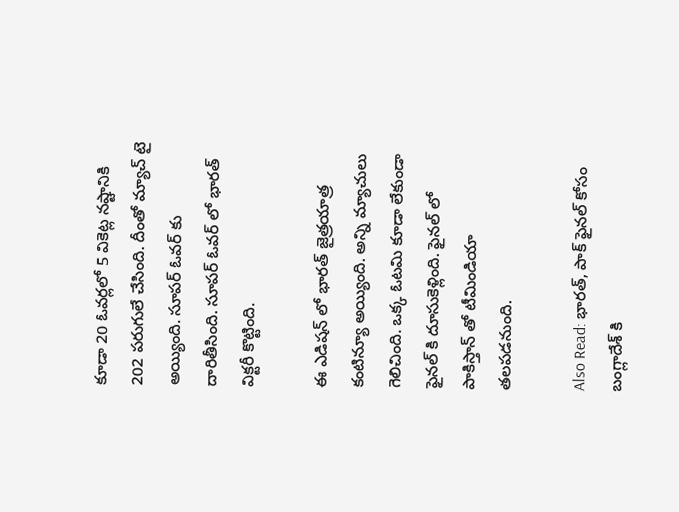కూడా 20 ఓవర్లలో 5 వికెట్ల నష్టానికి 202 పరుగులే చేసింది. దీంతో మ్యాచ్ టై అయ్యింది. సూపర్ ఓవర్ కు దారితీసింది. సూపర్ ఓవర్ లో భారత్ విక్టరీ కొట్టింది.

ఈ ఎడిషన్ లో భారత్ జైత్రయాత్ర కంటిన్యూ అయ్యింది. అన్ని మ్యాచులు గెలిచింది. ఒక్క ఓటమి కూడా లేకుండా ఫైనల్ కి దూసుకెళ్లింది. ఫైనల్ లో పాకిస్తాన్ తో టీమిండియా తలపడనుంది.

Also Read: భార‌త్, పాక్ ఫైన‌ల్‌ కోసం బంగ్లాదేశ్ కి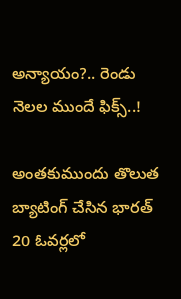అన్యాయం?.. రెండు నెలల ముందే ఫిక్స్..!

అంతకుముందు తొలుత బ్యాటింగ్ చేసిన భారత్ 20 ఓవర్లలో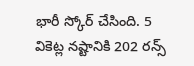భారీ స్కోర్ చేసింది. 5 వికెట్ల నష్టానికి 202 రన్స్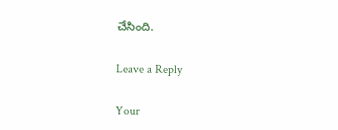చేసింది.

Leave a Reply

Your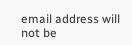email address will not be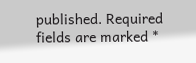published. Required fields are marked *